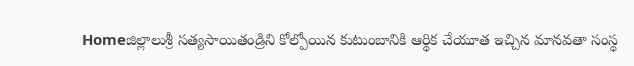Homeజిల్లాలుశ్రీ సత్యసాయితండ్రిని కోల్పోయిన కుటుంబానికి ఆర్థిక చేయూత ఇచ్చిన మానవతా సంస్థ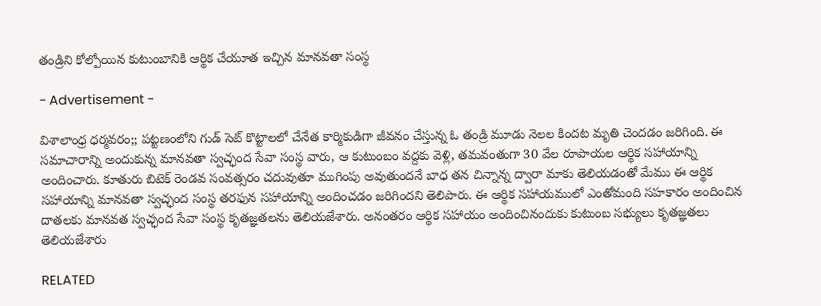తండ్రిని కోల్పోయిన కుటుంబానికి ఆర్థిక చేయూత ఇచ్చిన మానవతా సంస్థ

- Advertisement -

విశాలాంధ్ర ధర్మవరం;; పట్టణంలోని గుడ్ సెట్ కొట్టాలలో చేనేత కార్మికుడిగా జీవనం చేస్తున్న ఓ తండ్రి మూడు నెలల కిందట మృతి చెందడం జరిగింది. ఈ సమాచారాన్ని అందుకున్న మానవతా స్వచ్ఛంద సేవా సంస్థ వారు, ఆ కుటుంబం వద్దకు వెళ్లి, తమవంతుగా 30 వేల రూపాయల ఆర్థిక సహాయాన్ని అందించారు. కూతురు బిటెక్ రెండవ సంవత్సరం చదువుతూ ముగింపు అవుతుందనే బాధ తన చిన్నాన్న ద్వారా మాకు తెలియడంతో మేము ఈ ఆర్థిక సహాయాన్ని మానవతా స్వచ్ఛంద సంస్థ తరఫున సహాయాన్ని అందించడం జరిగిందని తెలిపారు. ఈ ఆర్థిక సహాయములో ఎంతోమంది సహకారం అందించిన దాతలకు మానవత స్వచ్ఛంద సేవా సంస్థ కృతజ్ఞతలను తెలియజేశారు. అనంతరం ఆర్థిక సహాయం అందించినందుకు కుటుంబ సభ్యులు కృతజ్ఞతలు తెలియజేశారు

RELATED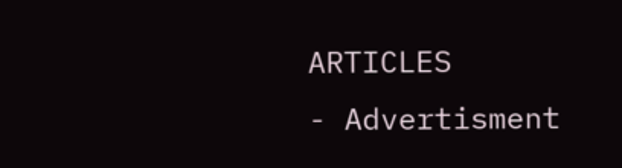ARTICLES
- Advertisment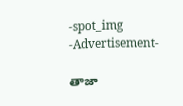-spot_img
-Advertisement-

తాజా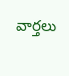వార్తలు